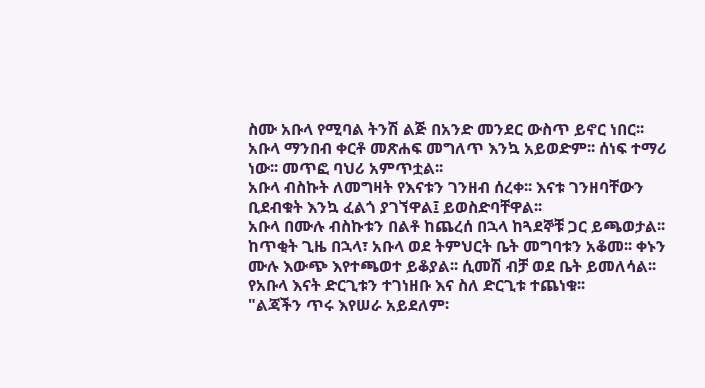ስሙ አቡላ የሚባል ትንሽ ልጅ በአንድ መንደር ውስጥ ይኖር ነበር፡፡
አቡላ ማንበብ ቀርቶ መጽሐፍ መግለጥ እንኳ አይወድም፡፡ ሰነፍ ተማሪ ነው፡፡ መጥፎ ባህሪ አምጥቷል፡፡
አቡላ ብስኩት ለመግዛት የእናቱን ገንዘብ ሰረቀ፡፡ እናቱ ገንዘባቸውን ቢደብቁት እንኳ ፈልጎ ያገኘዋል፤ ይወስድባቸዋል፡፡
አቡላ በሙሉ ብስኩቱን በልቶ ከጨረሰ በኋላ ከጓደኞቹ ጋር ይጫወታል፡፡
ከጥቂት ጊዜ በኋላ፣ አቡላ ወደ ትምህርት ቤት መግባቱን አቆመ፡፡ ቀኑን ሙሉ እውጭ እየተጫወተ ይቆያል፡፡ ሲመሽ ብቻ ወደ ቤት ይመለሳል፡፡
የአቡላ እናት ድርጊቱን ተገነዘቡ እና ስለ ድርጊቱ ተጨነቁ፡፡
"ልጃችን ጥሩ እየሠራ አይደለም፡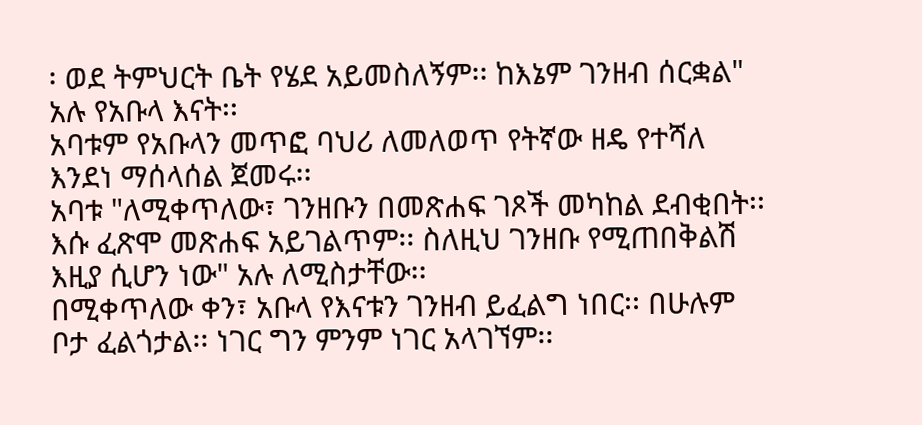፡ ወደ ትምህርት ቤት የሄደ አይመስለኝም፡፡ ከእኔም ገንዘብ ሰርቋል" አሉ የአቡላ እናት፡፡
አባቱም የአቡላን መጥፎ ባህሪ ለመለወጥ የትኛው ዘዴ የተሻለ እንደነ ማሰላሰል ጀመሩ፡፡
አባቱ "ለሚቀጥለው፣ ገንዘቡን በመጽሐፍ ገጾች መካከል ደብቂበት፡፡ እሱ ፈጽሞ መጽሐፍ አይገልጥም፡፡ ስለዚህ ገንዘቡ የሚጠበቅልሽ እዚያ ሲሆን ነው" አሉ ለሚስታቸው፡፡
በሚቀጥለው ቀን፣ አቡላ የእናቱን ገንዘብ ይፈልግ ነበር፡፡ በሁሉም ቦታ ፈልጎታል፡፡ ነገር ግን ምንም ነገር አላገኘም፡፡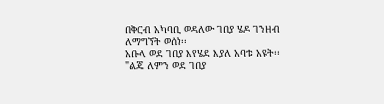በቅርብ አካባቢ ወዳለው ገበያ ሄዶ ገንዘብ ለማግኘት ወሰነ፡፡
አቡላ ወደ ገበያ እየሄደ እያለ አባቱ አዩት፡፡
"ልጄ ለምን ወደ ገበያ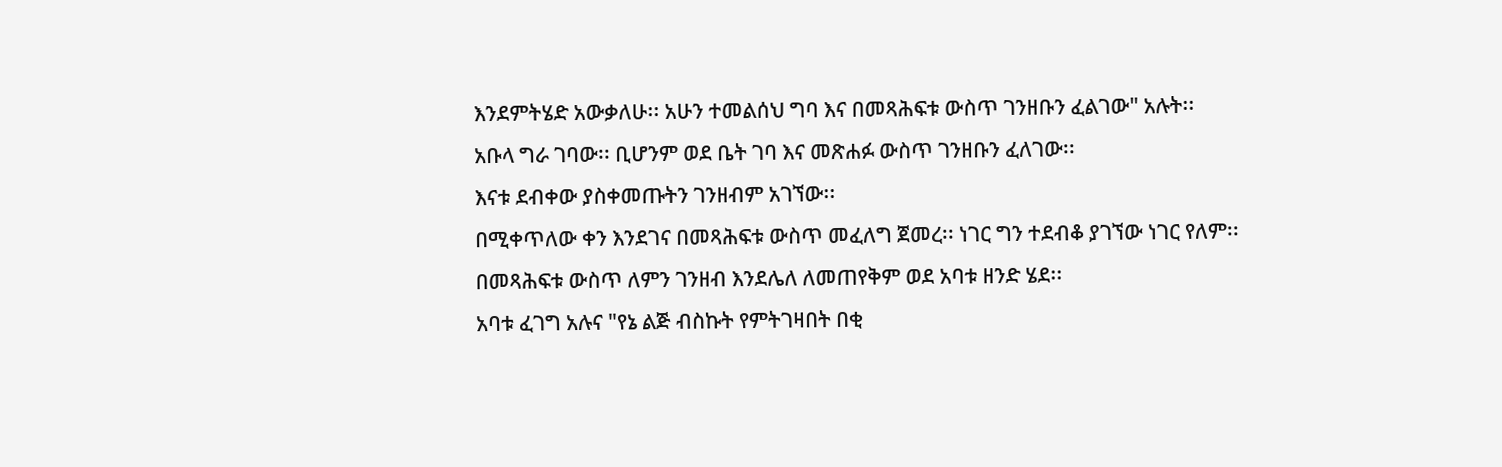እንደምትሄድ አውቃለሁ፡፡ አሁን ተመልሰህ ግባ እና በመጻሕፍቱ ውስጥ ገንዘቡን ፈልገው" አሉት፡፡
አቡላ ግራ ገባው፡፡ ቢሆንም ወደ ቤት ገባ እና መጽሐፉ ውስጥ ገንዘቡን ፈለገው፡፡
እናቱ ደብቀው ያስቀመጡትን ገንዘብም አገኘው፡፡
በሚቀጥለው ቀን እንደገና በመጻሕፍቱ ውስጥ መፈለግ ጀመረ፡፡ ነገር ግን ተደብቆ ያገኘው ነገር የለም፡፡
በመጻሕፍቱ ውስጥ ለምን ገንዘብ እንደሌለ ለመጠየቅም ወደ አባቱ ዘንድ ሄደ፡፡
አባቱ ፈገግ አሉና "የኔ ልጅ ብስኩት የምትገዛበት በቂ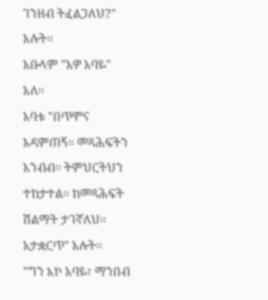ገንዘብ ትፈልጋለህ?" አሉት፡፡
አቡላም "አዎ አባዬ" አለ፡፡
አባቱ "በጥሞና አዳምጠኝ፡፡ መጻሕፍትን አንብብ፡፡ ትምህርትህን ተከታተል፡፡ ከመጻሕፍት ሽልማት ታገኛለህ፡፡ አታቋርጥ" አሉት፡፡
"ግን እኮ አባዬ፣ ማንበብ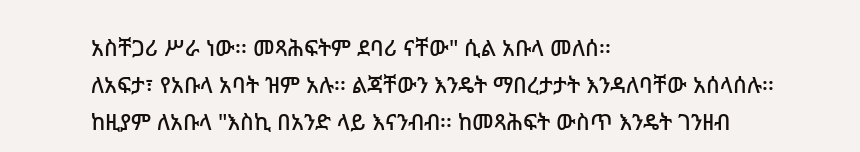አስቸጋሪ ሥራ ነው፡፡ መጻሕፍትም ደባሪ ናቸው" ሲል አቡላ መለሰ፡፡
ለአፍታ፣ የአቡላ አባት ዝም አሉ፡፡ ልጃቸውን እንዴት ማበረታታት እንዳለባቸው አሰላሰሉ፡፡
ከዚያም ለአቡላ "እስኪ በአንድ ላይ እናንብብ፡፡ ከመጻሕፍት ውስጥ እንዴት ገንዘብ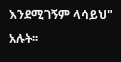እንደሚገኝም ላሳይህ" አሉት፡፡